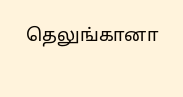தெலுங்கானா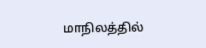மாநிலத்தில்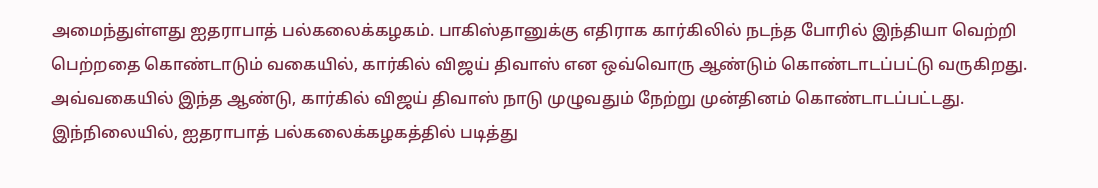அமைந்துள்ளது ஐதராபாத் பல்கலைக்கழகம். பாகிஸ்தானுக்கு எதிராக கார்கிலில் நடந்த போரில் இந்தியா வெற்றி பெற்றதை கொண்டாடும் வகையில், கார்கில் விஜய் திவாஸ் என ஒவ்வொரு ஆண்டும் கொண்டாடப்பட்டு வருகிறது. அவ்வகையில் இந்த ஆண்டு, கார்கில் விஜய் திவாஸ் நாடு முழுவதும் நேற்று முன்தினம் கொண்டாடப்பட்டது.
இந்நிலையில், ஐதராபாத் பல்கலைக்கழகத்தில் படித்து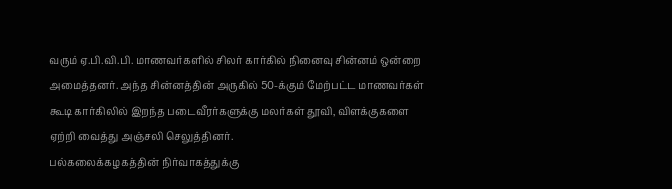வரும் ஏ.பி.வி.பி. மாணவர்களில் சிலர் கார்கில் நினைவு சின்னம் ஒன்றை அமைத்தனர். அந்த சின்னத்தின் அருகில் 50-க்கும் மேற்பட்ட மாணவர்கள் கூடி கார்கிலில் இறந்த படைவீரர்களுக்கு மலர்கள் தூவி, விளக்குகளை ஏற்றி வைத்து அஞ்சலி செலுத்தினர்.
பல்கலைக்கழகத்தின் நிர்வாகத்துக்கு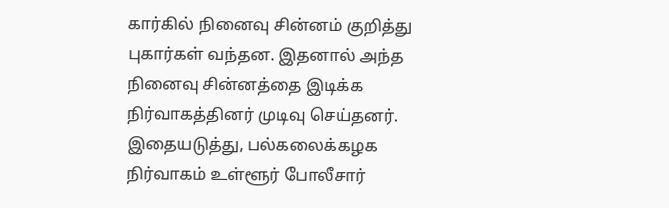கார்கில் நினைவு சின்னம் குறித்து புகார்கள் வந்தன. இதனால் அந்த நினைவு சின்னத்தை இடிக்க நிர்வாகத்தினர் முடிவு செய்தனர். இதையடுத்து, பல்கலைக்கழக நிர்வாகம் உள்ளூர் போலீசார்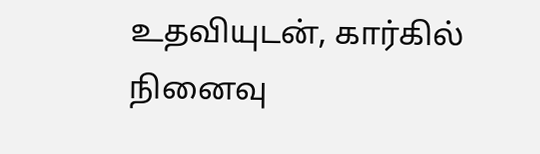உதவியுடன், கார்கில் நினைவு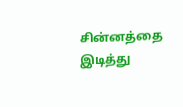சின்னத்தை இடித்து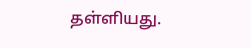தள்ளியது.